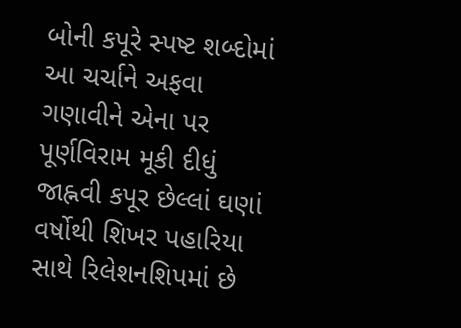બોની કપૂરે સ્પષ્ટ શબ્દોમાં આ ચર્ચાને અફવા ગણાવીને એના પર પૂર્ણવિરામ મૂકી દીધું
જાહ્નવી કપૂર છેલ્લાં ઘણાં વર્ષોથી શિખર પહારિયા સાથે રિલેશનશિપમાં છે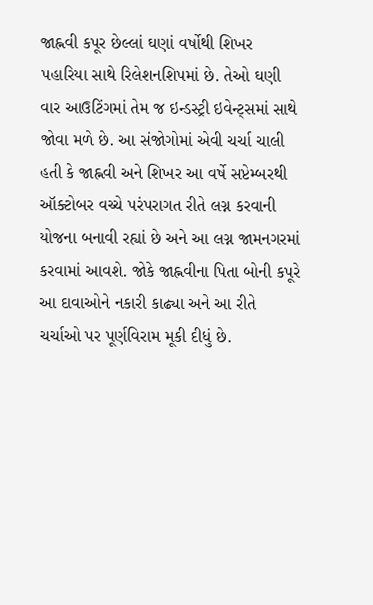જાહ્નવી કપૂર છેલ્લાં ઘણાં વર્ષોથી શિખર પહારિયા સાથે રિલેશનશિપમાં છે. તેઓ ઘણી વાર આઉટિંગમાં તેમ જ ઇન્ડસ્ટ્રી ઇવેન્ટ્સમાં સાથે જોવા મળે છે. આ સંજોગોમાં એવી ચર્ચા ચાલી હતી કે જાહ્નવી અને શિખર આ વર્ષે સપ્ટેમ્બરથી ઑક્ટોબર વચ્ચે પરંપરાગત રીતે લગ્ન કરવાની યોજના બનાવી રહ્યાં છે અને આ લગ્ન જામનગરમાં કરવામાં આવશે. જોકે જાહ્નવીના પિતા બોની કપૂરે આ દાવાઓને નકારી કાઢ્યા અને આ રીતે ચર્ચાઓ પર પૂર્ણવિરામ મૂકી દીધું છે.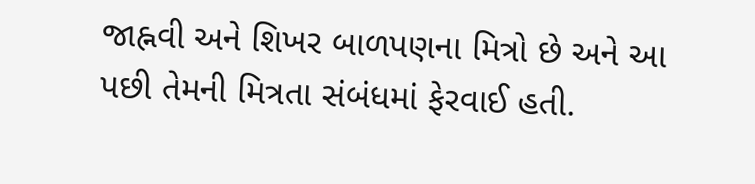જાહ્નવી અને શિખર બાળપણના મિત્રો છે અને આ પછી તેમની મિત્રતા સંબંધમાં ફેરવાઈ હતી.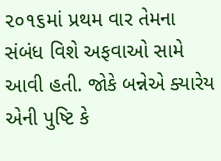૨૦૧૬માં પ્રથમ વાર તેમના સંબંધ વિશે અફવાઓ સામે આવી હતી. જોકે બન્નેએ ક્યારેય એની પુષ્ટિ કે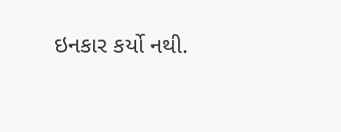ઇનકાર કર્યો નથી.